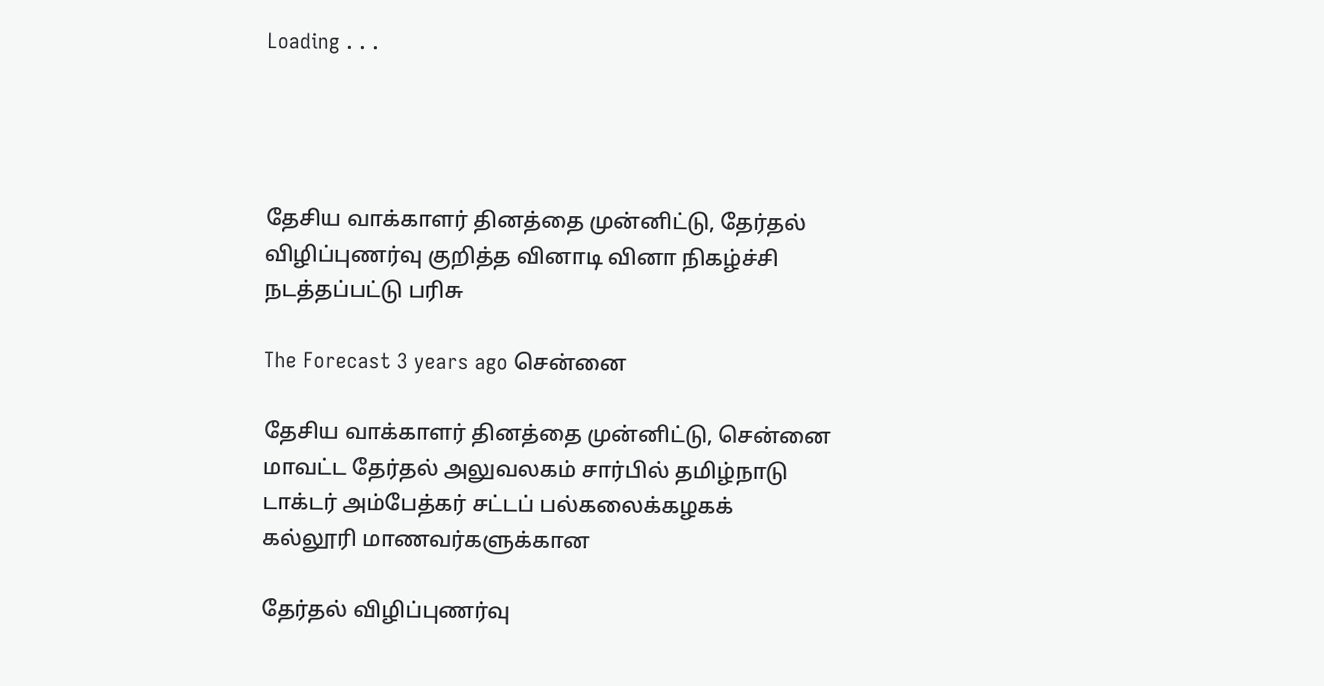Loading . . .




தேசிய வாக்காளர் தினத்தை முன்னிட்டு, தேர்தல் விழிப்புணர்வு குறித்த வினாடி வினா நிகழ்ச்சி நடத்தப்பட்டு பரிசு

The Forecast 3 years ago சென்னை

தேசிய வாக்காளர் தினத்தை முன்னிட்டு, சென்னை மாவட்ட தேர்தல் அலுவலகம் சார்பில் தமிழ்நாடு டாக்டர் அம்பேத்கர் சட்டப் பல்கலைக்கழகக் கல்லூரி மாணவர்களுக்கான

தேர்தல் விழிப்புணர்வு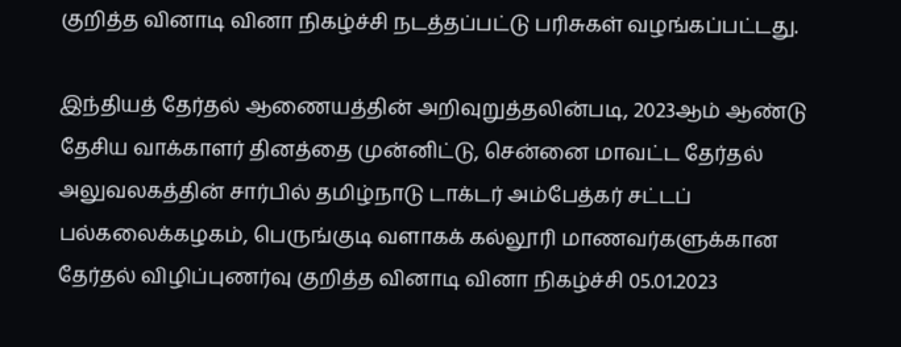குறித்த வினாடி வினா நிகழ்ச்சி நடத்தப்பட்டு பரிசுகள் வழங்கப்பட்டது.

இந்தியத் தேர்தல் ஆணையத்தின் அறிவுறுத்தலின்படி, 2023ஆம் ஆண்டு தேசிய வாக்காளர் தினத்தை முன்னிட்டு, சென்னை மாவட்ட தேர்தல் அலுவலகத்தின் சார்பில் தமிழ்நாடு டாக்டர் அம்பேத்கர் சட்டப் பல்கலைக்கழகம், பெருங்குடி வளாகக் கல்லூரி மாணவர்களுக்கான தேர்தல் விழிப்புணர்வு குறித்த வினாடி வினா நிகழ்ச்சி 05.01.2023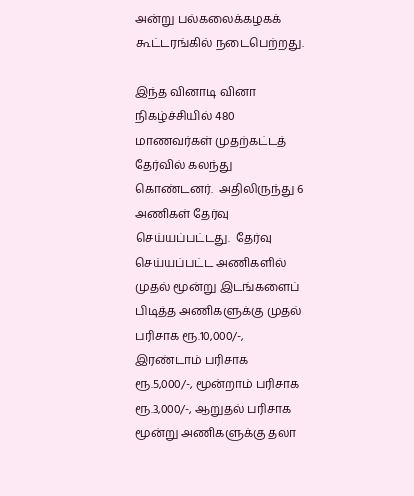அன்று பல்கலைக்கழகக் கூட்டரங்கில் நடைபெற்றது.

இந்த வினாடி வினா நிகழ்ச்சியில் 480 மாணவர்கள் முதற்கட்டத் தேர்வில் கலந்து கொண்டனர்.  அதிலிருந்து 6 அணிகள் தேர்வு செய்யப்பட்டது.  தேர்வு செய்யப்பட்ட அணிகளில் முதல் மூன்று இடங்களைப் பிடித்த அணிகளுக்கு முதல் பரிசாக ரூ.10,000/-, இரண்டாம் பரிசாக ரூ.5,000/-, மூன்றாம் பரிசாக ரூ.3,000/-, ஆறுதல் பரிசாக மூன்று அணிகளுக்கு தலா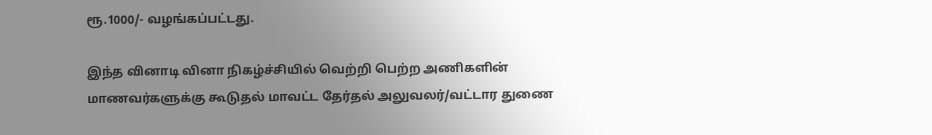ரூ.1000/- வழங்கப்பட்டது.

இந்த வினாடி வினா நிகழ்ச்சியில் வெற்றி பெற்ற அணிகளின் மாணவர்களுக்கு கூடுதல் மாவட்ட தேர்தல் அலுவலர்/வட்டார துணை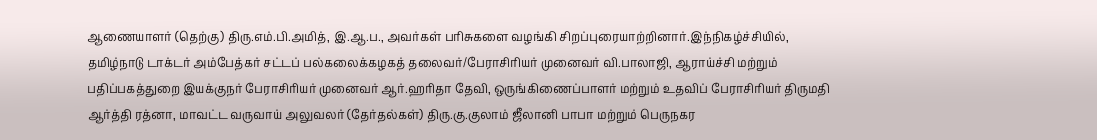ஆணையாளர் (தெற்கு) திரு.எம்.பி.அமித், இ.ஆ.ப., அவர்கள் பரிசுகளை வழங்கி சிறப்புரையாற்றினார்.இந்நிகழ்ச்சியில், தமிழ்நாடு டாக்டர் அம்பேத்கர் சட்டப் பல்கலைக்கழகத் தலைவர்/பேராசிரியர் முனைவர் வி.பாலாஜி, ஆராய்ச்சி மற்றும் பதிப்பகத்துறை இயக்குநர் பேராசிரியர் முனைவர் ஆர்.ஹரிதா தேவி, ஒருங்கிணைப்பாளர் மற்றும் உதவிப் பேராசிரியர் திருமதி ஆர்த்தி ரத்னா, மாவட்ட வருவாய் அலுவலர் (தேர்தல்கள்) திரு.கு.குலாம் ஜீலானி பாபா மற்றும் பெருநகர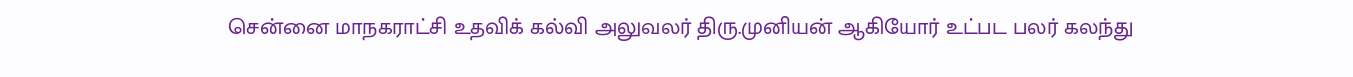சென்னை மாநகராட்சி உதவிக் கல்வி அலுவலர் திரு.முனியன் ஆகியோர் உட்பட பலர் கலந்து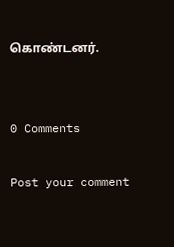கொண்டனர்.


0 Comments

Post your comment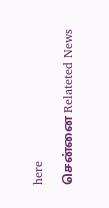here

சென்னை Relateted News